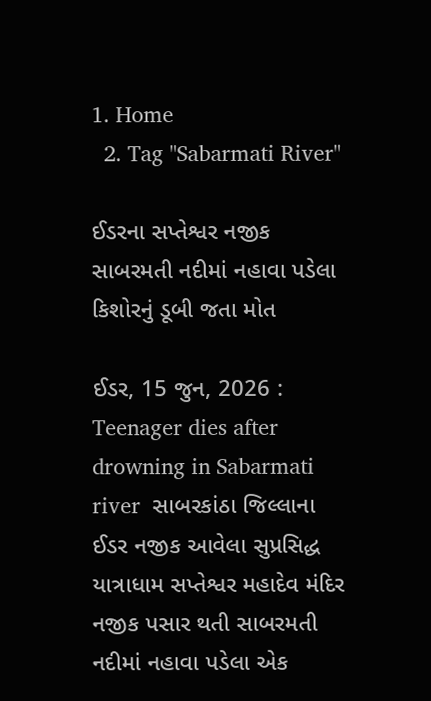1. Home
  2. Tag "Sabarmati River"

ઈડરના સપ્તેશ્વર નજીક સાબરમતી નદીમાં નહાવા પડેલા કિશોરનું ડૂબી જતા મોત

ઈડર, 15 જુન, 2026 : Teenager dies after drowning in Sabarmati river  સાબરકાંઠા જિલ્લાના ઈડર નજીક આવેલા સુપ્રસિદ્ધ યાત્રાધામ સપ્તેશ્વર મહાદેવ મંદિર નજીક પસાર થતી સાબરમતી નદીમાં નહાવા પડેલા એક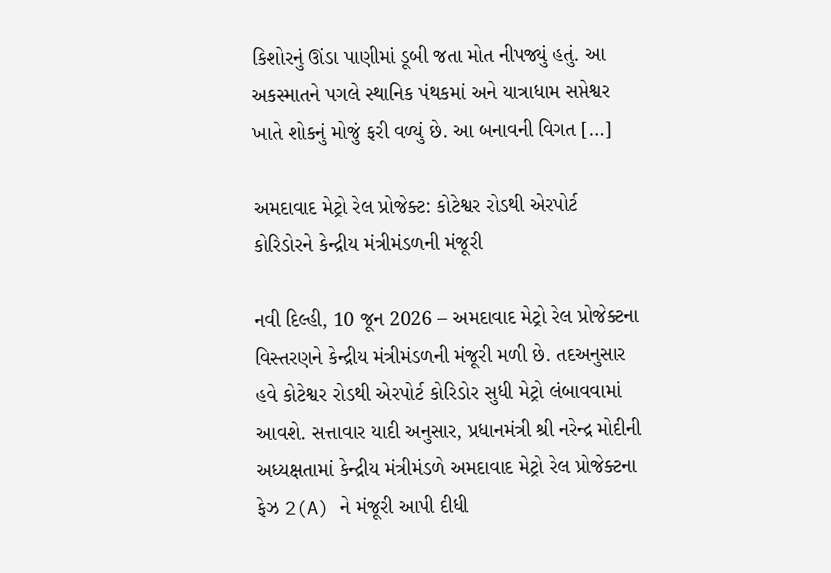કિશોરનું ઊંડા પાણીમાં ડૂબી જતા મોત નીપજ્યું હતું. આ અકસ્માતને પગલે સ્થાનિક પંથકમાં અને યાત્રાધામ સપ્તેશ્વર ખાતે શોકનું મોજું ફરી વળ્યું છે. આ બનાવની વિગત […]

અમદાવાદ મેટ્રો રેલ પ્રોજેક્ટ: કોટેશ્વર રોડથી એરપોર્ટ કોરિડોરને કેન્દ્રીય મંત્રીમંડળની મંજૂરી

નવી દિલ્હી, 10 જૂન 2026 – અમદાવાદ મેટ્રો રેલ પ્રોજેક્ટના વિસ્તરણને કેન્દ્રીય મંત્રીમંડળની મંજૂરી મળી છે. તદઅનુસાર હવે કોટેશ્વર રોડથી એરપોર્ટ કોરિડોર સુધી મેટ્રો લંબાવવામાં આવશે. સત્તાવાર યાદી અનુસાર, પ્રધાનમંત્રી શ્રી નરેન્દ્ર મોદીની અધ્યક્ષતામાં કેન્દ્રીય મંત્રીમંડળે અમદાવાદ મેટ્રો રેલ પ્રોજેક્ટના ફેઝ 2(A) ને મંજૂરી આપી દીધી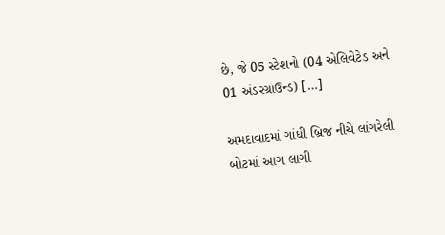છે, જે 05 સ્ટેશનો (04 એલિવેટેડ અને 01 અંડરગ્રાઉન્ડ) […]

અમદાવાદમાં ગાંધી બ્રિજ નીચે લાંગરેલી બોટમાં આગ લાગી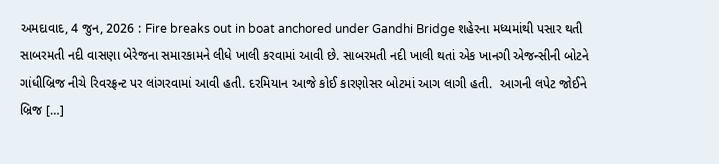અમદાવાદ, 4 જુન, 2026 : Fire breaks out in boat anchored under Gandhi Bridge શહેરના મધ્યમાંથી પસાર થતી સાબરમતી નદી વાસણા બેરેજના સમારકામને લીધે ખાલી કરવામાં આવી છે. સાબરમતી નદી ખાલી થતાં એક ખાનગી એજન્સીની બોટને ગાંધીબ્રિજ નીચે રિવરફ્રન્ટ પર લાંગરવામાં આવી હતી. દરમિયાન આજે કોઈ કારણોસર બોટમાં આગ લાગી હતી.  આગની લપેટ જોઈને બ્રિજ […]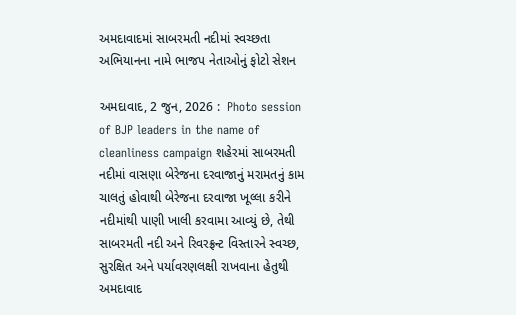અમદાવાદમાં સાબરમતી નદીમાં સ્વચ્છતા અભિયાનના નામે ભાજપ નેતાઓનું ફોટો સેશન

અમદાવાદ, 2 જુન, 2026 :  Photo session of BJP leaders in the name of cleanliness campaign શહેરમાં સાબરમતી નદીમાં વાસણા બેરેજના દરવાજાનું મરામતનું કામ ચાલતું હોવાથી બેરેજના દરવાજા ખૂલ્લા કરીને નદીમાંથી પાણી ખાલી કરવામા આવ્યું છે, તેથી સાબરમતી નદી અને રિવરફ્રન્ટ વિસ્તારને સ્વચ્છ, સુરક્ષિત અને પર્યાવરણલક્ષી રાખવાના હેતુથી અમદાવાદ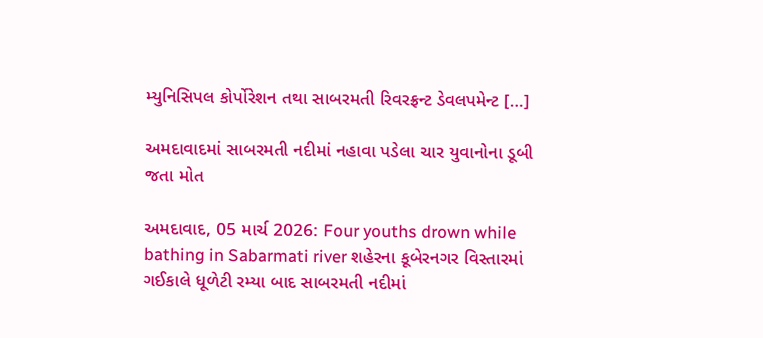મ્યુનિસિપલ કોર્પોરેશન તથા સાબરમતી રિવરફ્રન્ટ ડેવલપમેન્ટ […]

અમદાવાદમાં સાબરમતી નદીમાં નહાવા પડેલા ચાર યુવાનોના ડૂબી જતા મોત

અમદાવાદ, 05 માર્ચ 2026: Four youths drown while bathing in Sabarmati river શહેરના કૂબેરનગર વિસ્તારમાં ગઈકાલે ધૂળેટી રમ્યા બાદ સાબરમતી નદીમાં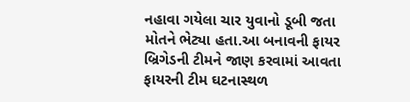નહાવા ગયેલા ચાર યુવાનો ડૂબી જતા મોતને ભેટ્યા હતા.આ બનાવની ફાયર બ્રિગેડની ટીમને જાણ કરવામાં આવતા ફાયરની ટીમ ઘટનાસ્થળ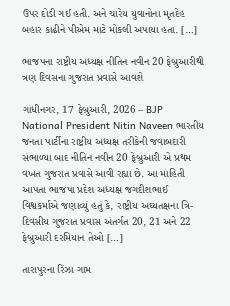ઉપર દોડી ગઈ હતી. અને ચારેય યુવાનોના મૃતદેહ બહાર કાઢીને પીએમ માટે મોકલી અપાયા હતા. […]

ભાજપના રાષ્ટ્રીય અધ્યક્ષ નીતિન નવીન 20 ફેબ્રુઆરીથી ત્રણ દિવસના ગુજરાત પ્રવાસે આવશે

ગાંધીનગર, 17 ફેબ્રુઆરી, 2026 – BJP National President Nitin Naveen ભારતીય જનતા પાર્ટીના રાષ્ટ્રીય અધ્યક્ષ તરીકેની જવાબદારી સંભાળ્યા બાદ નીતિન નવીન 20 ફેબ્રુઆરી એ પ્રથમ વખત ગુજરાત પ્રવાસે આવી રહ્યા છે. આ માહિતી આપતા ભાજપા પ્રદેશ અધ્યક્ષ જગદીશભાઈ વિશ્વકર્માએ જણાવ્યું હતું કે, રાષ્ટ્રીય અઘ્યતક્ષના ત્રિ-દિવસીય ગુજરાત પ્રવાસ અંતર્ગત 20, 21 અને 22 ફેબ્રુઆરી દરમિયાન તેઓ […]

તારાપુરના રિંઝા ગામ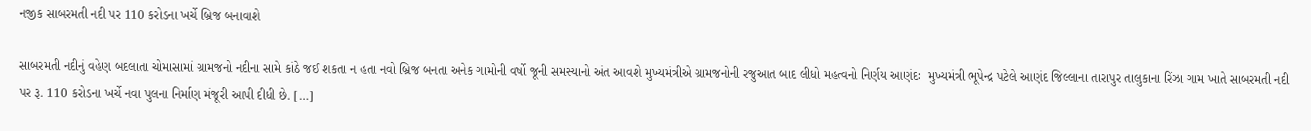નજીક સાબરમતી નદી પર 110 કરોડના ખર્ચે બ્રિજ બનાવાશે

સાબરમતી નદીનું વહેણ બદલાતા ચોમાસામાં ગ્રામજનો નદીના સામે કાંઠે જઈ શકતા ન હતા નવો બ્રિજ બનતા અનેક ગામોની વર્ષો જૂની સમસ્યાનો અંત આવશે મુખ્યમંત્રીએ ગ્રામજનોની રજુઆત બાદ લીધો મહત્વનો નિર્ણય આણંદઃ  મુખ્યમંત્રી ભૂપેન્દ્ર પટેલે આણંદ જિલ્લાના તારાપુર તાલુકાના રિંઝા ગામ ખાતે સાબરમતી નદી પર રૂ. 110 કરોડના ખર્ચે નવા પુલના નિર્માણ મંજૂરી આપી દીધી છે. […]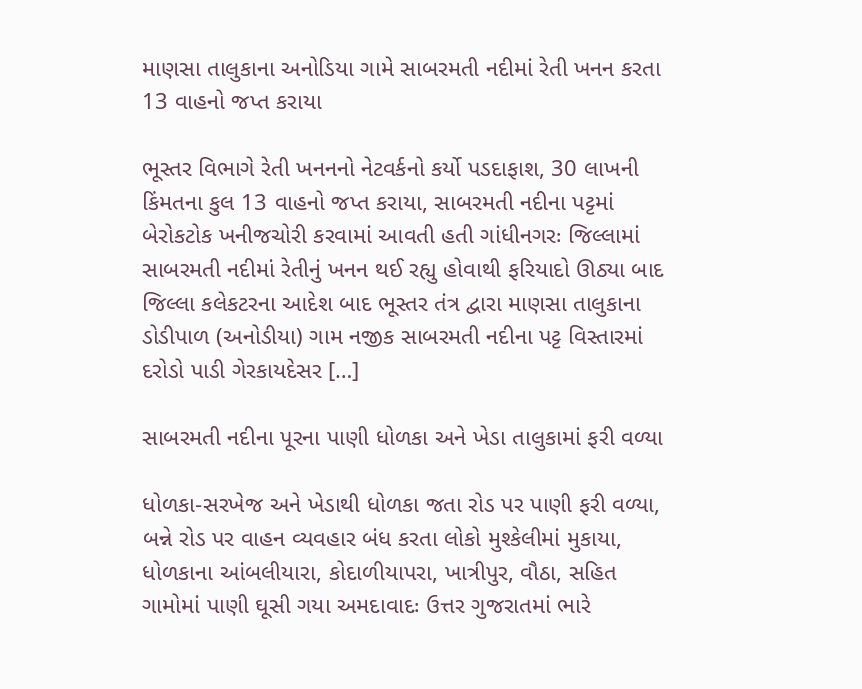માણસા તાલુકાના અનોડિયા ગામે સાબરમતી નદીમાં રેતી ખનન કરતા 13 વાહનો જપ્ત કરાયા

ભૂસ્તર વિભાગે રેતી ખનનનો નેટવર્કનો કર્યો પડદાફાશ, 30 લાખની કિંમતના કુલ 13 વાહનો જપ્ત કરાયા, સાબરમતી નદીના પટ્ટમાં બેરોકટોક ખનીજચોરી કરવામાં આવતી હતી ગાંધીનગરઃ જિલ્લામાં સાબરમતી નદીમાં રેતીનું ખનન થઈ રહ્યુ હોવાથી ફરિયાદો ઊઠ્યા બાદ જિલ્લા કલેકટરના આદેશ બાદ ભૂસ્તર તંત્ર દ્વારા માણસા તાલુકાના ડોડીપાળ (અનોડીયા) ગામ નજીક સાબરમતી નદીના પટ્ટ વિસ્તારમાં દરોડો પાડી ગેરકાયદેસર […]

સાબરમતી નદીના પૂરના પાણી ધોળકા અને ખેડા તાલુકામાં ફરી વળ્યા

ધોળકા-સરખેજ અને ખેડાથી ધોળકા જતા રોડ પર પાણી ફરી વળ્યા, બન્ને રોડ પર વાહન વ્યવહાર બંધ કરતા લોકો મુશ્કેલીમાં મુકાયા, ધોળકાના આંબલીયારા, કોદાળીયાપરા, ખાત્રીપુર, વૌઠા, સહિત ગામોમાં પાણી ઘૂસી ગયા અમદાવાદઃ ઉત્તર ગુજરાતમાં ભારે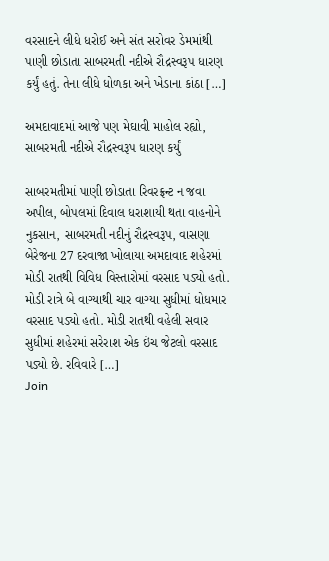વરસાદને લીધે ધરોઈ અને સંત સરોવર ડેમમાંથી પાણી છોડાતા સાબરમતી નદીએ રૌદ્રસ્વરૂપ ધારણ કર્યું હતું. તેના લીધે ધોળકા અને ખેડાના કાંઠા […]

અમદાવાદમાં આજે પણ મેઘાવી માહોલ રહ્યો, સાબરમતી નદીએ રૌદ્રસ્વરૂપ ધારણ કર્યું

સાબરમતીમાં પાણી છોડાતા રિવરફ્રન્ટ ન જવા અપીલ, બોપલમાં દિવાલ ધરાશાયી થતા વાહનોને નુકસાન, સાબરમતી નદીનું રૌદ્રસ્વરૂપ, વાસણા બેરેજના 27 દરવાજા ખોલાયા અમદાવાદ શહેરમાં મોડી રાતથી વિવિધ વિસ્તારોમાં વરસાદ પડ્યો હતો. મોડી રાત્રે બે વાગ્યાથી ચાર વાગ્યા સુધીમાં ધોધમાર વરસાદ પડ્યો હતો. મોડી રાતથી વહેલી સવાર સુધીમાં શહેરમાં સરેરાશ એક ઇંચ જેટલો વરસાદ પડ્યો છે. રવિવારે […]
Join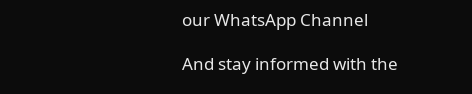our WhatsApp Channel

And stay informed with the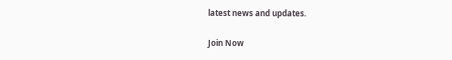latest news and updates.

Join Now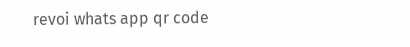revoi whats app qr code